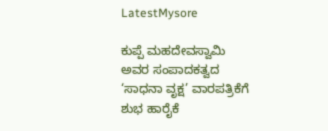LatestMysore

ಕುಪ್ಪೆ ಮಹದೇವಸ್ವಾಮಿ ಅವರ ಸಂಪಾದಕತ್ವದ ‘ಸಾಧನಾ ವೃಕ್ಷ’ ವಾರಪತ್ರಿಕೆಗೆ ಶುಭ ಹಾರೈಕೆ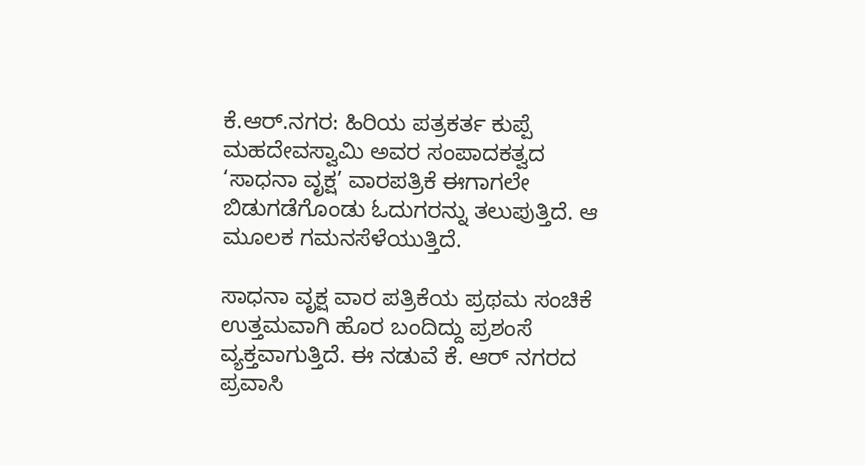ಕೆ.ಆರ್.ನಗರ: ಹಿರಿಯ ಪತ್ರಕರ್ತ ಕುಪ್ಪೆ ಮಹದೇವಸ್ವಾಮಿ ಅವರ ಸಂಪಾದಕತ್ವದ ‘ಸಾಧನಾ ವೃಕ್ಷ’ ವಾರಪತ್ರಿಕೆ ಈಗಾಗಲೇ ಬಿಡುಗಡೆಗೊಂಡು ಓದುಗರನ್ನು ತಲುಪುತ್ತಿದೆ. ಆ ಮೂಲಕ ಗಮನಸೆಳೆಯುತ್ತಿದೆ.

ಸಾಧನಾ ವೃಕ್ಷ ವಾರ ಪತ್ರಿಕೆಯ ಪ್ರಥಮ ಸಂಚಿಕೆ ಉತ್ತಮವಾಗಿ ಹೊರ ಬಂದಿದ್ದು ಪ್ರಶಂಸೆ ವ್ಯಕ್ತವಾಗುತ್ತಿದೆ. ಈ ನಡುವೆ ಕೆ. ಆರ್ ನಗರದ ಪ್ರವಾಸಿ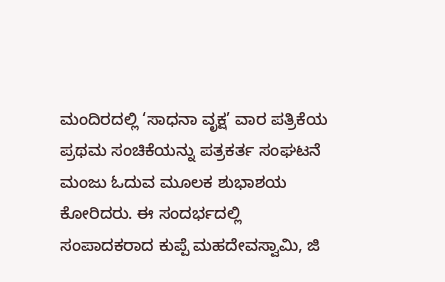ಮಂದಿರದಲ್ಲಿ ‘ಸಾಧನಾ ವೃಕ್ಷ’ ವಾರ ಪತ್ರಿಕೆಯ ಪ್ರಥಮ ಸಂಚಿಕೆಯನ್ನು ಪತ್ರಕರ್ತ ಸಂಘಟನೆ ಮಂಜು ಓದುವ ಮೂಲಕ ಶುಭಾಶಯ ಕೋರಿದರು. ಈ ಸಂದರ್ಭದಲ್ಲಿ ಸಂಪಾದಕರಾದ ಕುಪ್ಪೆ ಮಹದೇವಸ್ವಾಮಿ, ಜಿ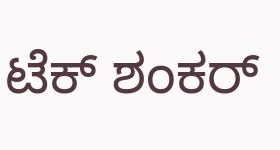ಟೆಕ್ ಶಂಕರ್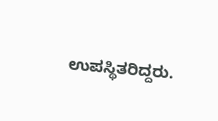ಉಪಸ್ಥಿತರಿದ್ದರು.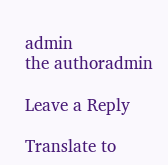admin
the authoradmin

Leave a Reply

Translate to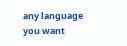any language you want